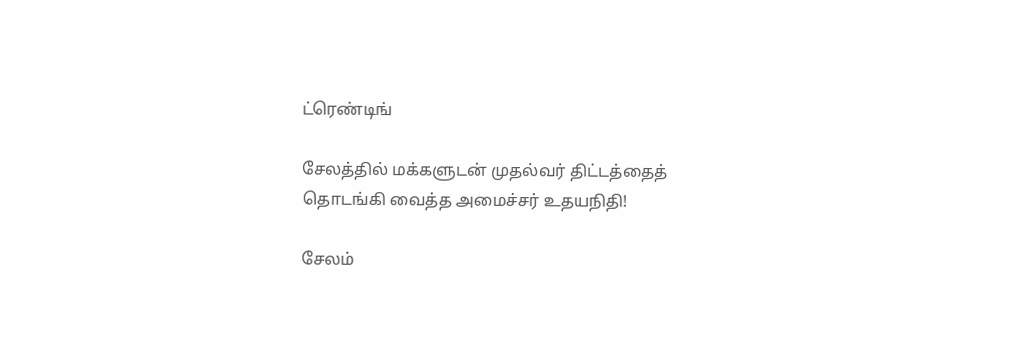ட்ரெண்டிங்

சேலத்தில் மக்களுடன் முதல்வர் திட்டத்தைத் தொடங்கி வைத்த அமைச்சர் உதயநிதி!

சேலம்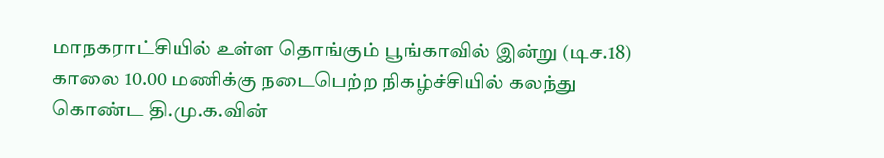மாநகராட்சியில் உள்ள தொங்கும் பூங்காவில் இன்று (டிச.18) காலை 10.00 மணிக்கு நடைபெற்ற நிகழ்ச்சியில் கலந்து கொண்ட தி.மு.க.வின்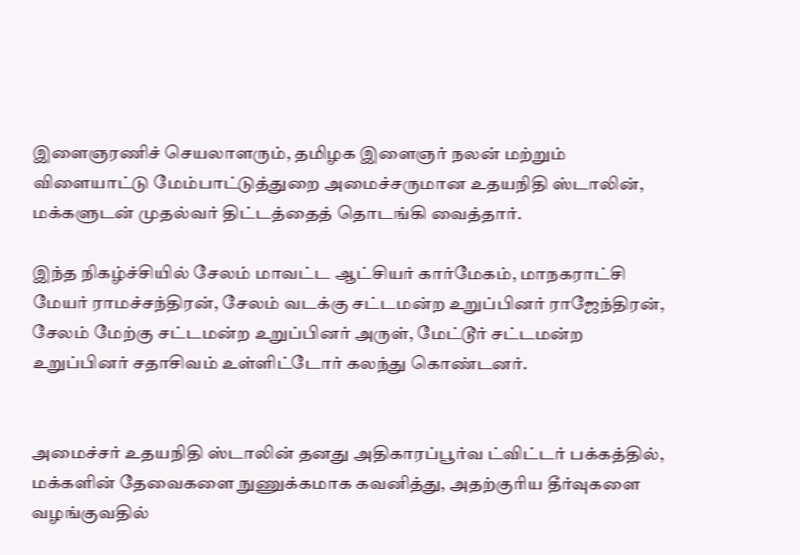இளைஞரணிச் செயலாளரும், தமிழக இளைஞர் நலன் மற்றும் விளையாட்டு மேம்பாட்டுத்துறை அமைச்சருமான உதயநிதி ஸ்டாலின், மக்களுடன் முதல்வர் திட்டத்தைத் தொடங்கி வைத்தார்.

இந்த நிகழ்ச்சியில் சேலம் மாவட்ட ஆட்சியர் கார்மேகம், மாநகராட்சி மேயர் ராமச்சந்திரன், சேலம் வடக்கு சட்டமன்ற உறுப்பினர் ராஜேந்திரன், சேலம் மேற்கு சட்டமன்ற உறுப்பினர் அருள், மேட்டூர் சட்டமன்ற உறுப்பினர் சதாசிவம் உள்ளிட்டோர் கலந்து கொண்டனர்.


அமைச்சர் உதயநிதி ஸ்டாலின் தனது அதிகாரப்பூர்வ ட்விட்டர் பக்கத்தில், மக்களின் தேவைகளை நுணுக்கமாக கவனித்து, அதற்குரிய தீர்வுகளை வழங்குவதில்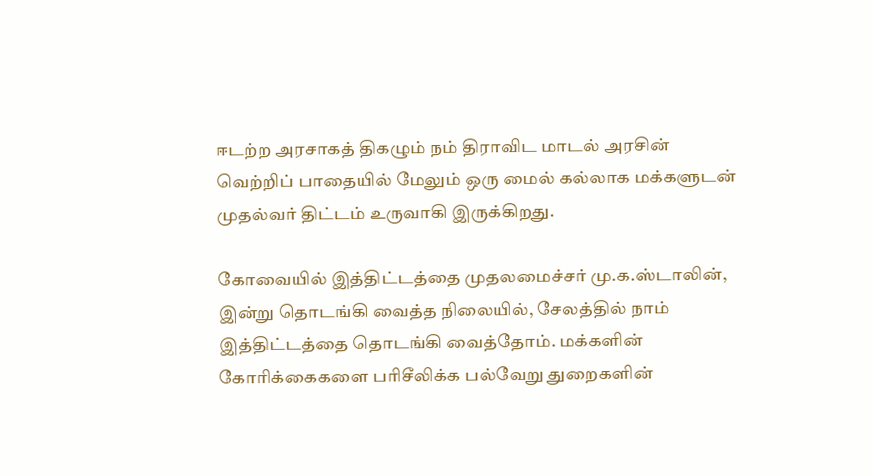ஈடற்ற அரசாகத் திகழும் நம் திராவிட மாடல் அரசின் வெற்றிப் பாதையில் மேலும் ஒரு மைல் கல்லாக மக்களுடன் முதல்வர் திட்டம் உருவாகி இருக்கிறது.

கோவையில் இத்திட்டத்தை முதலமைச்சர் மு.க.ஸ்டாலின், இன்று தொடங்கி வைத்த நிலையில், சேலத்தில் நாம் இத்திட்டத்தை தொடங்கி வைத்தோம். மக்களின் கோரிக்கைகளை பரிசீலிக்க பல்வேறு துறைகளின்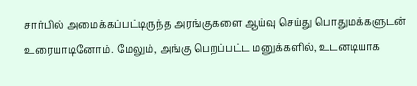சார்பில் அமைக்கப்பட்டிருந்த அரங்குகளை ஆய்வு செய்து பொதுமக்களுடன் உரையாடினோம். மேலும், அங்கு பெறப்பட்ட மனுக்களில், உடனடியாக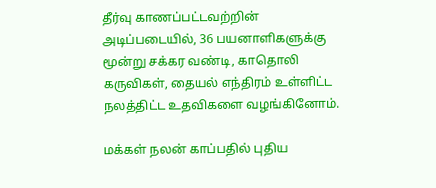தீர்வு காணப்பட்டவற்றின் அடிப்படையில், 36 பயனாளிகளுக்கு மூன்று சக்கர வண்டி, காதொலி கருவிகள், தையல் எந்திரம் உள்ளிட்ட நலத்திட்ட உதவிகளை வழங்கினோம்.

மக்கள் நலன் காப்பதில் புதிய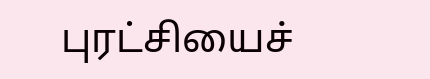புரட்சியைச்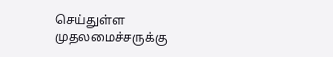செய்துள்ள முதலமைச்சருக்கு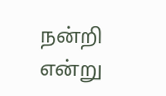நன்றி என்று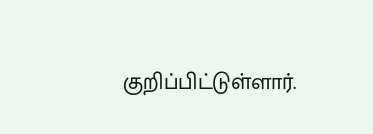குறிப்பிட்டுள்ளார்.